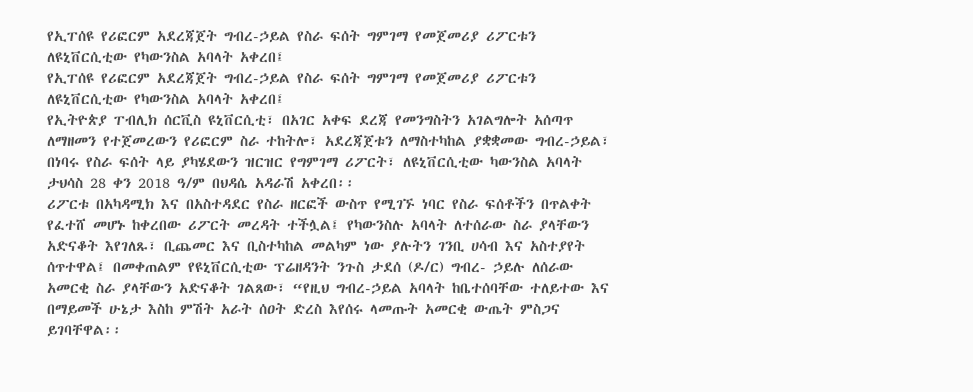የኢፐሰዩ የሪፎርም አደረጃጀት ግብረ-ኃይል የስራ ፍሰት ግምገማ የመጀመሪያ ሪፖርቱን ለዩኒቨርሲቲው የካውንስል አባላት አቀረበ፤
የኢፐሰዩ የሪፎርም አደረጃጀት ግብረ-ኃይል የስራ ፍሰት ግምገማ የመጀመሪያ ሪፖርቱን ለዩኒቨርሲቲው የካውንስል አባላት አቀረበ፤
የኢትዮጵያ ፐብሊክ ሰርቪስ ዩኒቨርሲቲ፣ በአገር አቀፍ ደረጃ የመንግስትን አገልግሎት አሰጣጥ ለማዘመን የተጀመረውን የሪፎርም ስራ ተከትሎ፣ አደረጃጀቱን ለማስተካከል ያቋቋመው ግብረ-ኃይል፣ በነባሩ የስራ ፍሰት ላይ ያካሄደውን ዝርዝር የግምገማ ሪፖርት፣ ለዩኒቨርሲቲው ካውንስል አባላት ታህሳስ 28 ቀን 2018 ዓ/ም በህዳሴ አዳራሽ አቀረበ፡፡
ሪፖርቱ በአካዳሚክ እና በአስተዳደር የስራ ዘርፎች ውስጥ የሚገኙ ነባር የስራ ፍሰቶችን በጥልቀት የፈተሸ መሆኑ ከቀረበው ሪፖርት መረዳት ተችሏል፤ የካውንስሉ አባላት ለተሰራው ስራ ያላቸውን አድናቆት እየገለጹ፣ ቢጨመር እና ቢስተካከል መልካም ነው ያሉትን ገንቢ ሀሳብ እና አስተያየት ሰጥተዋል፤ በመቀጠልም የዩኒቨርሲቲው ፕሬዘዳንት ንጉስ ታደሰ (ዶ/ር) ግብረ- ኃይሉ ለሰራው አመርቂ ስራ ያላቸውን አድናቆት ገልጸው፣ “የዚህ ግብረ-ኃይል አባላት ከቤተሰባቸው ተለይተው እና በማይመች ሁኔታ እስከ ምሽት አራት ሰዐት ድረስ እየሰሩ ላመጡት አመርቂ ውጤት ምስጋና ይገባቸዋል፡፡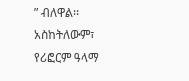” ብለዋል፡፡ አስከትለውም፣ የሪፎርም ዓላማ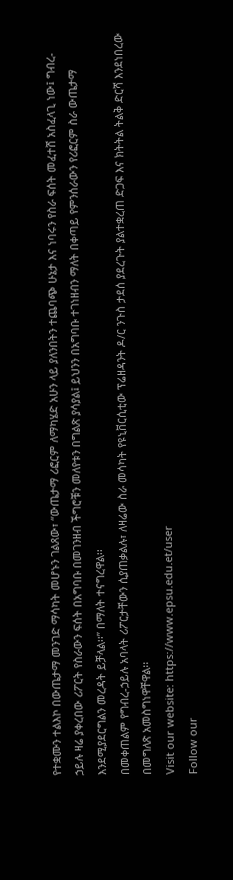የተቋሙን ተልእኮ በውጤታማ መንገድ ማሳካት መሆኑን ገልጸው፣ “ውጤታማ ሪፎርም ለማካሄድ አሁን ላይ ያለንበትን ተጨባጭ ሁኔታ እና ነባሩን የስራ ፍሰት መፈተሸ አስፈላጊ ነው፤ ግብረ-ኃይሉ ዛሬ ያቀረበው ሪፖርት የስራውን ፍሰት በአግባቡ በመገንዘብ ችግሮቹን መለየቱን በግልጽ ያሳያል፤ ይህንን በአግባቡ ተገነዘብን ማለት በቀጣይ የምንሰራውን የሪፎርም ስራ ውጤታማ እንደሚያደርግልን መረዳት ይቻላል፡፡” በማለት ተናግረዋል፡፡
በመቀጠልም የግብረ-ኃይሉ አባላት ሪፖርታቸውን ሲያጠቃልሉ፣ ለዛሬው ስራ መሳካት የዩኒቨርሲቲው ፕሬዘዳንት ዶ/ር ንጉስ ታደሰ ያደረጉት ያልተቋረጠ ድጋፍ እና ክትትል ትልቅ ድርሻ እንደነበረው በመግለጽ አመስግነዋቸዋል፡፡
Visit our website: https://www.epsu.edu.et/user
Follow our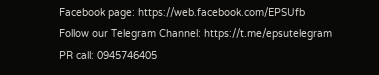Facebook page: https://web.facebook.com/EPSUfb
Follow our Telegram Channel: https://t.me/epsutelegram
PR call: 0945746405